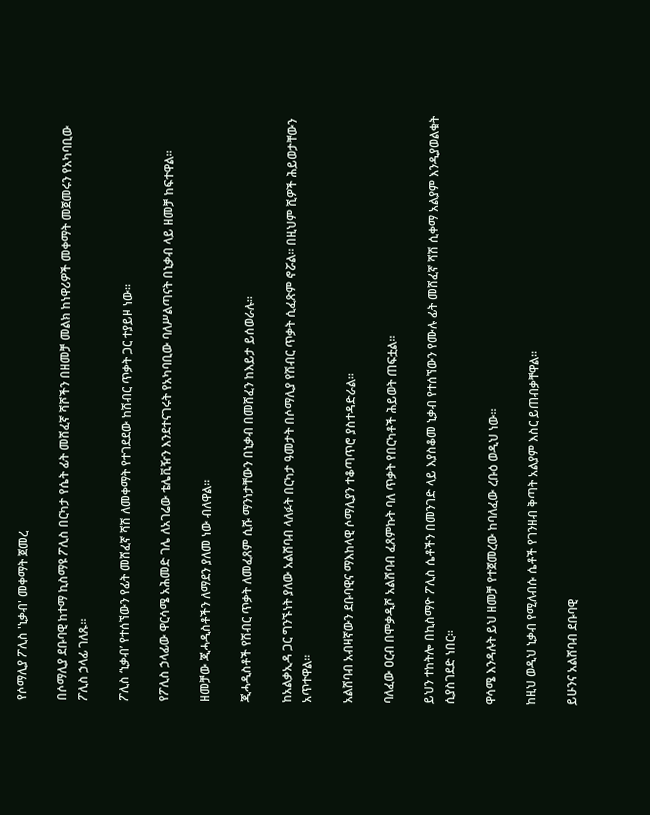የሶማሊያ ፖሊስ 'ኒቃብ' መቀማት ጀመረ

በሶማሊያ ደቡባዊ ከተማ ኪስማዩ ፖሊስ በርካታ የሴት ፊት መሸፈኛ ሻሾችን በዘመቻ መልክ ከነዋሪዎች መቀማት መጀመሩን የአካባቢው ፖሊስ ኃላፊ ገለጹ።

ፖሊስ ‘ኒቃብ’ የተሰኘውን የፊት መሸፈኛ ሻሽ ለመቀማት የተገደደው ከሽብር ጥቃት ጋር ተያይዞ ነው።

የፖሊስ ኃላፊው ዋርሳሜ አሕመድ ገሌ ለአገሬው ቴሌቪዥን እንደተናገሩት የአካባቢው ባለሥልጣናት በኒቃብ ላይ ዘመቻ ከፍተዋል።

ዘመቻው ጂሓዲስቶችን ለማደን ያለመ ነው ብለዋል።

ጂሓዲስቶች የሽብር ጥቃት ለመፈጸም ሲሹ ማንነታቸውን በኒቃብ በመሸፈን ከእይታ ይሰወራሉ።

ከአልቃኢዳ ጋር ግንኙነት ያለው አልሸባብ ላለፉት በርካታ ዓመታት በሶማሊያ የሽብር ጥቃት ሲፈጽም ኖሯል። በዚህም ሺዎች ሕይወታቸውን አጥተዋል።

አልሸባብ አብዛኛውን ደቡባዊና ማእከላዊ ሶማሊያን ተቆጣጥሮ ያስተዳድራል።

ባለፈው ዐርብ በሞቃዲሾ አልሸባብ ፈጸምኩት ባለ ጥቃት የበርካቶች ሕይወት ጠፍቷል።

ይህን ተከትሎ በኪስማዮ ፖሊስ ሴቶችን በመንገድ ላይ እያስቆመ ኒቃብ የተሰኘውን የሙሉ ፊት መሸፈኛ ሻሽ ሲቀማ አልያም እንዲያወልቁት ሲያስገደድ ነበር።

ዋሳሜ እንዳሉት ይህ ዘመቻ የተጀመረው ከባለፈው ረቡዕ ወዲህ ነው።

ከዚህ ወዲህ ኒቃብ የሚለብሱ ሴቶች የገንዘብ ቅጣት አልያም እስር ይጠብቃቸዋል።

ይሁንና አልሸባብ ደቡባዊ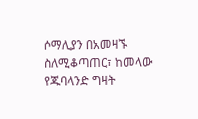ሶማሊያን በአመዛኙ ስለሚቆጣጠር፣ ከመላው የጁባላንድ ግዛት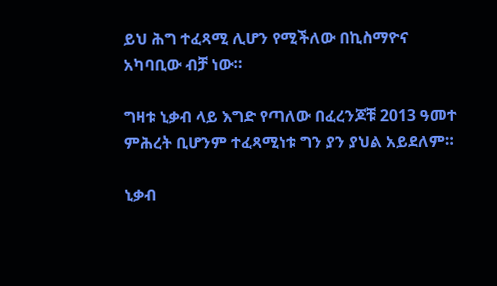ይህ ሕግ ተፈጻሚ ሊሆን የሚችለው በኪስማዮና አካባቢው ብቻ ነው።

ግዛቱ ኒቃብ ላይ እግድ የጣለው በፈረንጆቹ 2013 ዓመተ ምሕረት ቢሆንም ተፈጻሚነቱ ግን ያን ያህል አይደለም።

ኒቃብ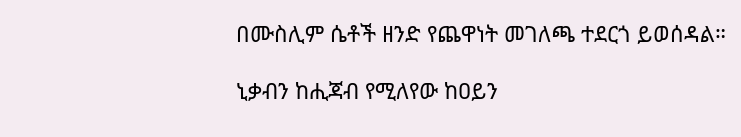በሙስሊም ሴቶች ዘንድ የጨዋነት መገለጫ ተደርጎ ይወሰዳል።

ኒቃብን ከሒጃብ የሚለየው ከዐይን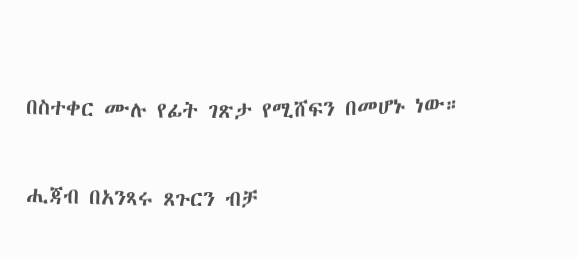በስተቀር ሙሉ የፊት ገጽታ የሚሸፍን በመሆኑ ነው።

ሒጃብ በአንጻሩ ጸጉርን ብቻ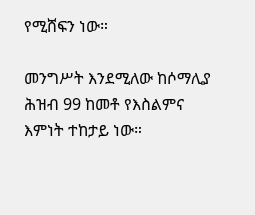የሚሸፍን ነው።

መንግሥት እንደሚለው ከሶማሊያ ሕዝብ 99 ከመቶ የእስልምና እምነት ተከታይ ነው።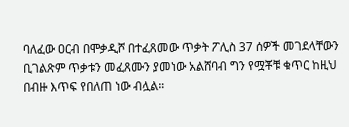ባለፈው ዐርብ በሞቃዲሾ በተፈጸመው ጥቃት ፖሊስ 37 ሰዎች መገደላቸውን ቢገልጽም ጥቃቱን መፈጸሙን ያመነው አልሸባብ ግን የሟቾቹ ቁጥር ከዚህ በብዙ እጥፍ የበለጠ ነው ብሏል።